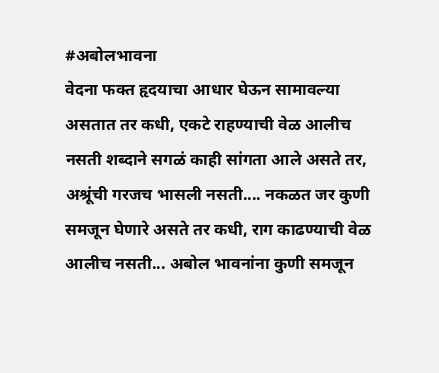#अबोलभावना
वेदना फक्त हृदयाचा आधार घेऊन सामावल्या असतात तर कधी, एकटे राहण्याची वेळ आलीच नसती शब्दाने सगळं काही सांगता आले असते तर, अश्रूंची गरजच भासली नसती.... नकळत जर कुणी समजून घेणारे असते तर कधी, राग काढण्याची वेळ आलीच नसती... अबोल भावनांना कुणी समजून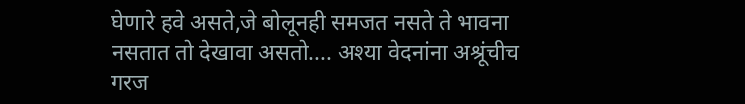घेणारे हवे असते,जे बोलूनही समजत नसते ते भावना नसतात तो देखावा असतो.... अश्या वेदनांना अश्रूंचीच गरज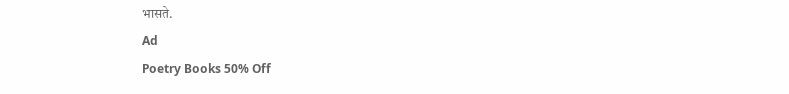भासते.
Ad
Poetry Books 50% Off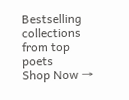Bestselling collections from top poets
Shop Now →